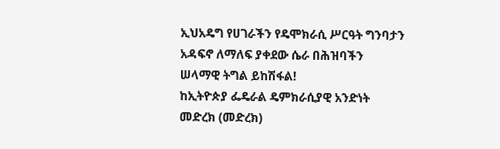ኢህአዴግ የሀገራችን የዴሞክራሲ ሥርዓት ግንባታን አዳፍኖ ለማለፍ ያቀደው ሴራ በሕዝባችን ሠላማዊ ትግል ይከሽፋል!
ከኢትዮጵያ ፌዴራል ዴምክራሲያዊ አንድነት መድረክ (መድረክ)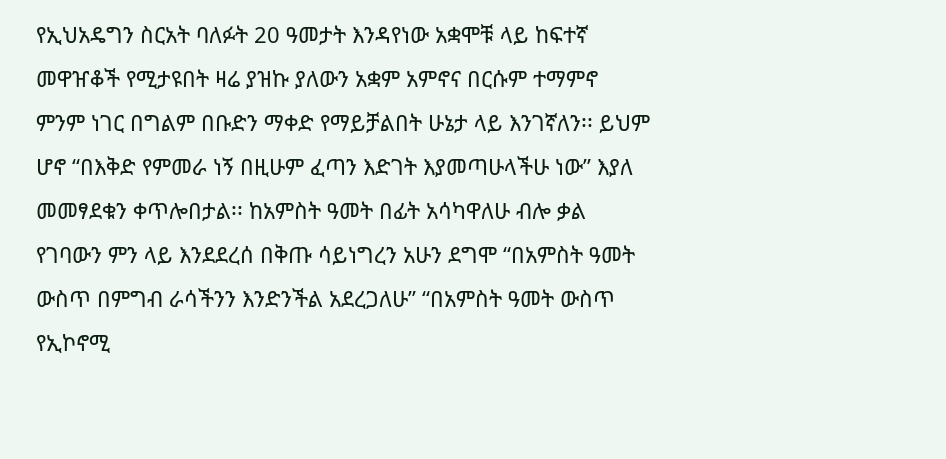የኢህአዴግን ስርአት ባለፉት 20 ዓመታት እንዳየነው አቋሞቹ ላይ ከፍተኛ መዋዠቆች የሚታዩበት ዛሬ ያዝኩ ያለውን አቋም አምኖና በርሱም ተማምኖ ምንም ነገር በግልም በቡድን ማቀድ የማይቻልበት ሁኔታ ላይ እንገኛለን፡፡ ይህም ሆኖ “በእቅድ የምመራ ነኝ በዚሁም ፈጣን እድገት እያመጣሁላችሁ ነው” እያለ መመፃደቁን ቀጥሎበታል፡፡ ከአምስት ዓመት በፊት አሳካዋለሁ ብሎ ቃል የገባውን ምን ላይ እንደደረሰ በቅጡ ሳይነግረን አሁን ደግሞ “በአምስት ዓመት ውስጥ በምግብ ራሳችንን እንድንችል አደረጋለሁ” “በአምስት ዓመት ውስጥ የኢኮኖሚ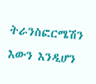ትራንስፎርሜሽን እውን እንዲሆን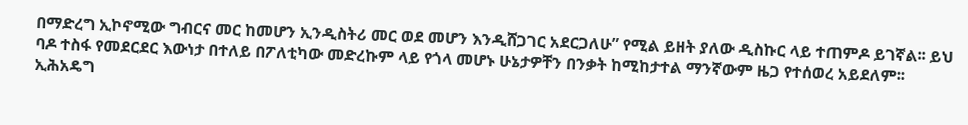በማድረግ ኢኮኖሚው ግብርና መር ከመሆን ኢንዲስትሪ መር ወደ መሆን እንዲሸጋገር አደርጋለሁ” የሚል ይዘት ያለው ዲስኩር ላይ ተጠምዶ ይገኛል፡፡ ይህ ባዶ ተስፋ የመደርደር እውነታ በተለይ በፖለቲካው መድረኩም ላይ የጎላ መሆኑ ሁኔታዎቸን በንቃት ከሚከታተል ማንኛውም ዜጋ የተሰወረ አይደለም፡፡
ኢሕአዴግ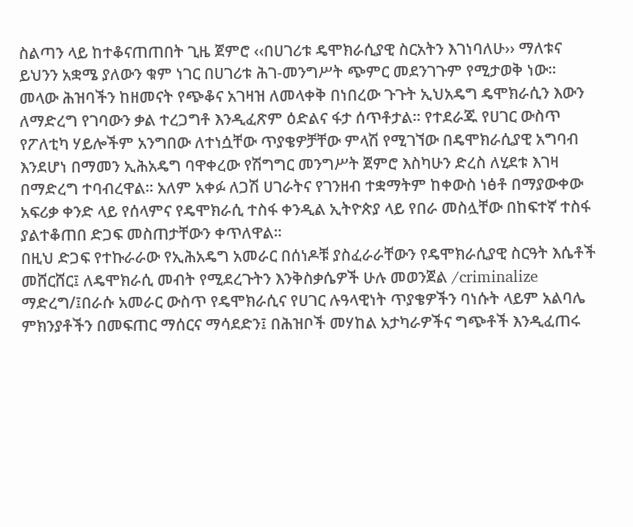ስልጣን ላይ ከተቆናጠጠበት ጊዜ ጀምሮ ‹‹በሀገሪቱ ዴሞክራሲያዊ ስርአትን እገነባለሁ›› ማለቱና ይህንን አቋሜ ያለውን ቁም ነገር በሀገሪቱ ሕገ-መንግሥት ጭምር መደንገጉም የሚታወቅ ነው፡፡ መላው ሕዝባችን ከዘመናት የጭቆና አገዛዝ ለመላቀቅ በነበረው ጉጉት ኢህአዴግ ዴሞክራሲን እውን ለማድረግ የገባውን ቃል ተረጋግቶ እንዲፈጽም ዕድልና ፋታ ሰጥቶታል፡፡ የተደራጁ የሀገር ውስጥ የፖለቲካ ሃይሎችም አንግበው ለተነሷቸው ጥያቄዎቻቸው ምላሽ የሚገኘው በዴሞክራሲያዊ አግባብ እንደሆነ በማመን ኢሕአዴግ ባዋቀረው የሽግግር መንግሥት ጀምሮ እስካሁን ድረስ ለሂደቱ እገዛ በማድረግ ተባብረዋል፡፡ አለም አቀፉ ለጋሽ ሀገራትና የገንዘብ ተቋማትም ከቀውስ ነፅቶ በማያውቀው አፍሪቃ ቀንድ ላይ የሰላምና የዴሞክራሲ ተስፋ ቀንዲል ኢትዮጵያ ላይ የበራ መስሏቸው በከፍተኛ ተስፋ ያልተቆጠበ ድጋፍ መስጠታቸውን ቀጥለዋል፡፡
በዚህ ድጋፍ የተኩራራው የኢሕአዴግ አመራር በሰነዶቹ ያስፈራራቸውን የዴሞክራሲያዊ ስርዓት እሴቶች መሸርሸር፤ ለዴሞክራሲ መብት የሚደረጉትን እንቅስቃሴዎች ሁሉ መወንጀል /criminalize ማድረግ/፤በራሱ አመራር ውስጥ የዴሞክራሲና የሀገር ሉዓላዊነት ጥያቄዎችን ባነሱት ላይም አልባሌ ምክንያቶችን በመፍጠር ማሰርና ማሳደድን፤ በሕዝቦች መሃከል አታካራዎችና ግጭቶች እንዲፈጠሩ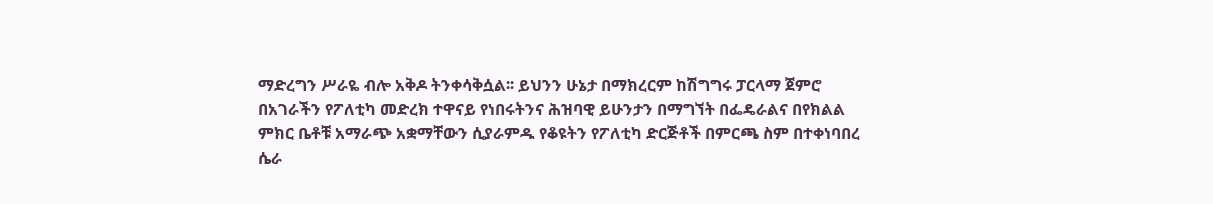ማድረግን ሥራዬ ብሎ አቅዶ ትንቀሳቅሷል፡፡ ይህንን ሁኔታ በማክረርም ከሽግግሩ ፓርላማ ጀምሮ በአገራችን የፖለቲካ መድረክ ተዋናይ የነበሩትንና ሕዝባዊ ይሁንታን በማግኘት በፌዴራልና በየክልል ምክር ቤቶቹ አማራጭ አቋማቸውን ሲያራምዱ የቆዩትን የፖለቲካ ድርጅቶች በምርጫ ስም በተቀነባበረ ሴራ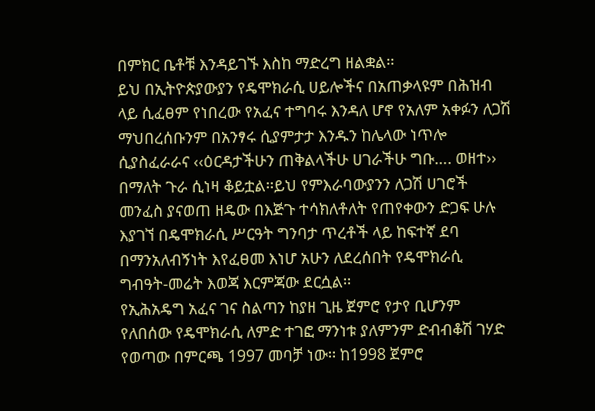በምክር ቤቶቹ እንዳይገኙ እስከ ማድረግ ዘልቋል፡፡
ይህ በኢትዮጵያውያን የዴሞክራሲ ሀይሎችና በአጠቃላዩም በሕዝብ ላይ ሲፈፀም የነበረው የአፈና ተግባሩ እንዳለ ሆኖ የአለም አቀፉን ለጋሽ ማህበረሰቡንም በአንፃሩ ሲያምታታ እንዱን ከሌላው ነጥሎ ሲያስፈራራና ‹‹ዕርዳታችሁን ጠቅልላችሁ ሀገራችሁ ግቡ…. ወዘተ›› በማለት ጉራ ሲነዛ ቆይቷል፡፡ይህ የምእራባውያንን ለጋሽ ሀገሮች መንፈስ ያናወጠ ዘዴው በእጅጉ ተሳክለቶለት የጠየቀውን ድጋፍ ሁሉ እያገኘ በዴሞክራሲ ሥርዓት ግንባታ ጥረቶች ላይ ከፍተኛ ደባ በማንአለብኝነት እየፈፀመ እነሆ አሁን ለደረሰበት የዴሞክራሲ ግብዓት-መሬት እወጃ እርምጃው ደርሷል፡፡
የኢሕአዴግ አፈና ገና ስልጣን ከያዘ ጊዜ ጀምሮ የታየ ቢሆንም የለበሰው የዴሞክራሲ ለምድ ተገፎ ማንነቱ ያለምንም ድብብቆሽ ገሃድ የወጣው በምርጫ 1997 መባቻ ነው፡፡ ከ1998 ጀምሮ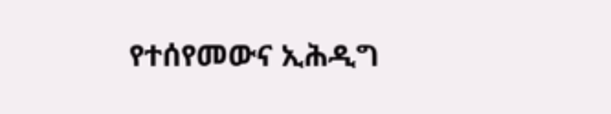የተሰየመውና ኢሕዲግ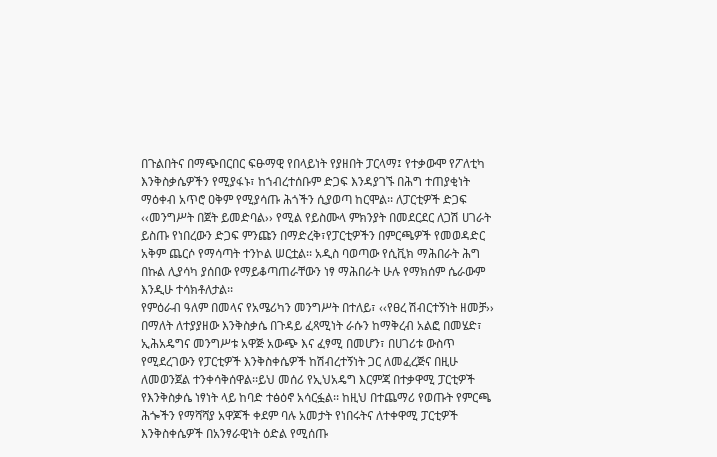በጉልበትና በማጭበርበር ፍፁማዊ የበላይነት የያዘበት ፓርላማ፤ የተቃውሞ የፖለቲካ እንቅስቃሴዎችን የሚያፋኑ፣ ከኀብረተሰቡም ድጋፍ እንዳያገኙ በሕግ ተጠያቂነት ማዕቀብ አጥሮ ዐቅም የሚያሳጡ ሕጎችን ሲያወጣ ከርሞል፡፡ ለፓርቲዎች ድጋፍ ‹‹መንግሥት በጀት ይመድባል›› የሚል የይስሙላ ምክንያት በመደርደር ለጋሽ ሀገራት ይስጡ የነበረውን ድጋፍ ምንጩን በማድረቅ፣የፓርቲዎችን በምርጫዎች የመወዳድር አቅም ጨርሶ የማሳጣት ተንኮል ሠርቷል፡፡ አዲስ ባወጣው የሲቪክ ማሕበራት ሕግ በኩል ሊያሳካ ያሰበው የማይቆጣጠራቸውን ነፃ ማሕበራት ሁሉ የማክሰም ሴራውም እንዲሁ ተሳክቶለታል፡፡
የምዕራብ ዓለም በመላና የአሜሪካን መንግሥት በተለይ፣ ‹‹የፀረ ሽብርተኝነት ዘመቻ›› በማለት ለተያያዘው እንቅስቃሴ በጉዳይ ፈጻሚነት ራሱን ከማቅረብ አልፎ በመሄድ፣ ኢሕአዴግና መንግሥቱ አዋጅ አውጭ እና ፈፃሚ በመሆን፣ በሀገሪቱ ውስጥ የሚደረገውን የፓርቲዎች እንቅስቀሴዎች ከሽብረተኝነት ጋር ለመፈረጅና በዚሁ ለመወንጀል ተንቀሳቅሰዋል፡፡ይህ መሰሪ የኢህአዴግ እርምጃ በተቃዋሚ ፓርቲዎች የእንቅስቃሴ ነፃነት ላይ ከባድ ተፅዕኖ አሳርፏል፡፡ ከዚህ በተጨማሪ የወጡት የምርጫ ሕጐችን የማሻሻያ አዋጆች ቀደም ባሉ አመታት የነበሩትና ለተቀዋሚ ፓርቲዎች እንቅስቀሴዎች በአንፃራዊነት ዕድል የሚሰጡ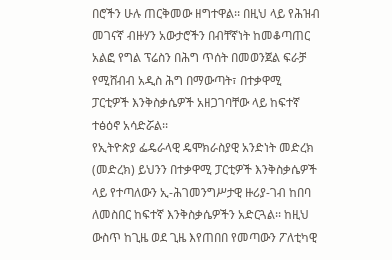በሮችን ሁሉ ጠርቅመው ዘግተዋል፡፡ በዚህ ላይ የሕዝብ መገናኛ ብዙሃን አውታሮችን በብቸኛነት ከመቆጣጠር አልፎ የግል ፕሬስን በሕግ ጥሰት በመወንጀል ፍራቻ የሚሸብብ አዲስ ሕግ በማውጣት፣ በተቃዋሚ ፓርቲዎች እንቅስቃሴዎች አዘጋገባቸው ላይ ከፍተኛ ተፅዕኖ አሳድሯል፡፡
የኢትዮጵያ ፌዴራላዊ ዴሞክራስያዊ አንድነት መድረክ (መድረክ) ይህንን በተቃዋሚ ፓርቲዎች እንቅስቃሴዎች ላይ የተጣለውን ኢ-ሕገመንግሥታዊ ዙሪያ-ገብ ከበባ ለመስበር ከፍተኛ እንቅስቃሴዎችን አድርጓል፡፡ ከዚህ ውስጥ ከጊዜ ወደ ጊዜ እየጠበበ የመጣውን ፖለቲካዊ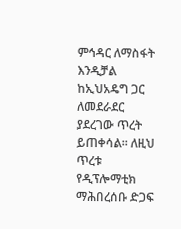ምኅዳር ለማስፋት እንዲቻል ከኢህአዴግ ጋር ለመደራደር ያደረገው ጥረት ይጠቀሳል፡፡ ለዚህ ጥረቱ የዲፕሎማቲክ ማሕበረሰቡ ድጋፍ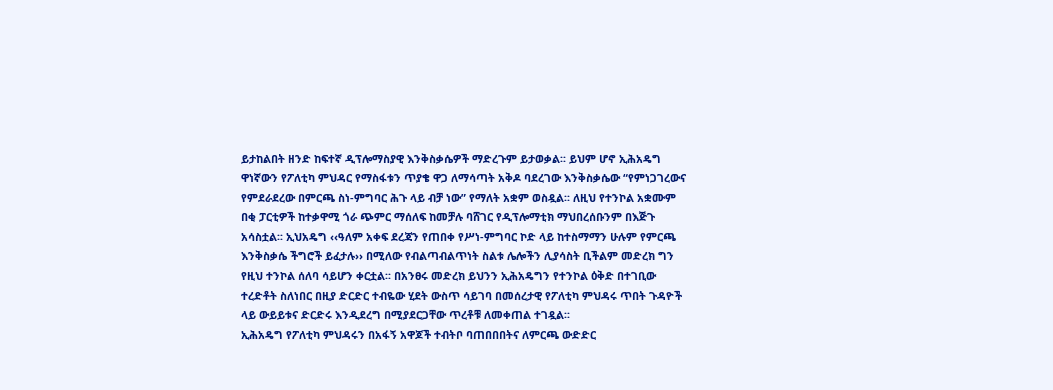ይታከልበት ዘንድ ከፍተኛ ዲፕሎማስያዊ እንቅስቃሴዎች ማድረጉም ይታወቃል፡፡ ይህም ሆኖ ኢሕአዴግ ዋነኛውን የፖለቲካ ምህዳር የማስፋቱን ጥያቄ ዋጋ ለማሳጣት አቅዶ ባደረገው እንቅስቃሴው “የምነጋገረውና የምደራደረው በምርጫ ስነ-ምግባር ሕጉ ላይ ብቻ ነው” የማለት አቋም ወስዷል፡፡ ለዚህ የተንኮል አቋሙም በቂ ፓርቲዎች ከተቃዋሚ ጎራ ጭምር ማሰለፍ ከመቻሉ ባሸገር የዲፕሎማቲክ ማህበረሰቡንም በእጅጉ አሳስቷል፡፡ ኢህአዴግ ‹‹ዓለም አቀፍ ደረጃን የጠበቀ የሥነ-ምግባር ኮድ ላይ ከተስማማን ሁሉም የምርጫ እንቅስቃሴ ችግሮች ይፈታሉ›› በሚለው የብልጣብልጥነት ስልቱ ሌሎችን ሊያሳስት ቢችልም መድረክ ግን የዚህ ተንኮል ሰለባ ሳይሆን ቀርቷል፡፡ በአንፀሩ መድረክ ይህንን ኢሕአዴግን የተንኮል ዕቅድ በተገቢው ተረድቶት ስለነበር በዚያ ድርድር ተብዬው ሂደት ውስጥ ሳይገባ በመሰረታዊ የፖለቲካ ምህዳሩ ጥበት ጉዳዮች ላይ ውይይቱና ድርድሩ እንዲደረግ በሚያደርጋቸው ጥረቶቹ ለመቀጠል ተገዷል፡፡
ኢሕአዴግ የፖለቲካ ምህዳሩን በአፋኝ አዋጆች ተብትቦ ባጠበበበትና ለምርጫ ውድድር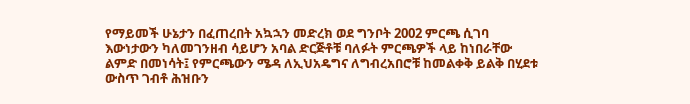የማይመች ሁኔታን በፈጠረበት አኳኋን መድረክ ወደ ግንቦት 2002 ምርጫ ሲገባ እውነታውን ካለመገንዘብ ሳይሆን አባል ድርጅቶቹ ባለፉት ምርጫዎች ላይ ከነበራቸው ልምድ በመነሳት፤ የምርጫውን ሜዳ ለኢህአዴግና ለግብረአበሮቹ ከመልቀቅ ይልቅ በሂደቱ ውስጥ ገብቶ ሕዝቡን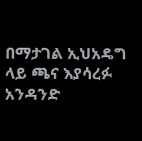በማታገል ኢህአዴግ ላይ ጫና እያሳረፉ አንዳንድ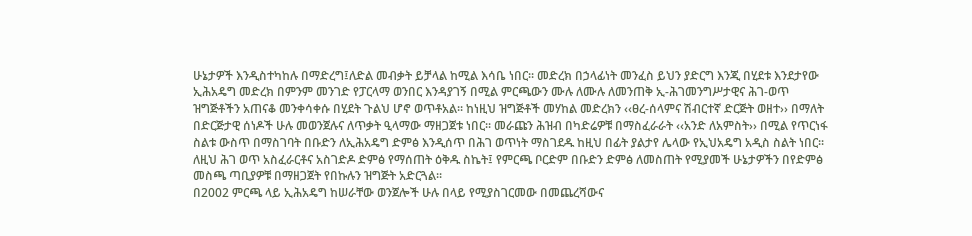ሁኔታዎች እንዲስተካከሉ በማድረግ፤ለድል መብቃት ይቻላል ከሚል እሳቤ ነበር፡፡ መድረክ በኃላፊነት መንፈስ ይህን ያድርግ እንጂ በሂደቱ እንደታየው ኢሕአዴግ መድረክ በምንም መንገድ የፓርላማ ወንበር እንዳያገኝ በሚል ምርጫውን ሙሉ ለሙሉ ለመንጠቅ ኢ-ሕገመንግሥታዊና ሕገ-ወጥ ዝግጅቶችን አጠናቆ መንቀሳቀሱ በሂደት ጉልህ ሆኖ ወጥቶአል፡፡ ከነዚህ ዝግጅቶች መሃከል መድረክን ‹‹ፀረ-ሰላምና ሽብርተኛ ድርጅት ወዘተ›› በማለት በድርጅታዊ ሰነዶች ሁሉ መወንጀሉና ለጥቃት ዒላማው ማዘጋጀቱ ነበር፡፡ መራጩን ሕዝብ በካድሬዎቹ በማስፈራራት ‹‹አንድ ለአምስት›› በሚል የጥርነፋ ስልቱ ውስጥ በማስገባት በቡድን ለኢሕአዴግ ድምፅ እንዲሰጥ በሕገ ወጥነት ማስገደዱ ከዚህ በፊት ያልታየ ሌላው የኢህአዴግ አዲስ ስልት ነበር፡፡ ለዚህ ሕገ ወጥ አስፈራርቶና አስገድዶ ድምፅ የማሰጠት ዕቅዱ ስኬት፤ የምርጫ ቦርድም በቡድን ድምፅ ለመስጠት የሚያመች ሁኔታዎችን በየድምፅ መስጫ ጣቢያዎቹ በማዘጋጀት የበኩሉን ዝግጅት አድርጓል፡፡
በ2002 ምርጫ ላይ ኢሕአዴግ ከሠራቸው ወንጀሎች ሁሉ በላይ የሚያስገርመው በመጨረሻውና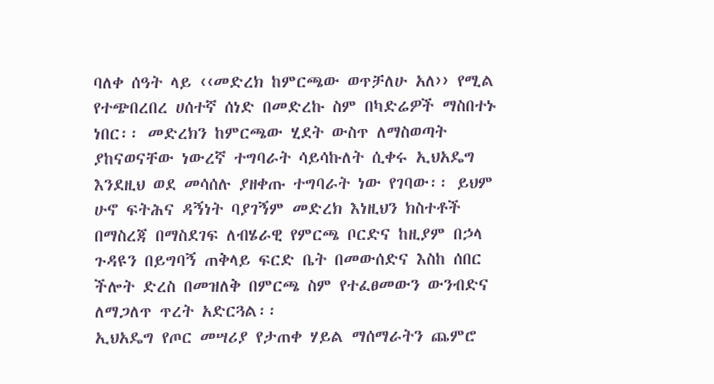ባለቀ ሰዓት ላይ ‹‹መድረክ ከምርጫው ወጥቻለሁ አለ›› የሚል የተጭበረበረ ሀሰተኛ ሰነድ በመድረኩ ስም በካድሬዎች ማስበተኑ ነበር፡፡ መድረክን ከምርጫው ሂደት ውስጥ ለማስወጣት ያከናወናቸው ነውረኛ ተግባራት ሳይሳኩለት ሲቀሩ ኢህአዴግ እንደዚህ ወደ መሳሰሉ ያዘቀጡ ተግባራት ነው የገባው፡፡ ይህም ሁኖ ፍትሕና ዳኝነት ባያገኝም መድረክ እነዚህን ክስተቶች በማስረጃ በማስደገፍ ለብሄራዊ የምርጫ ቦርድና ከዚያም በኃላ ጉዳዩን በይግባኝ ጠቅላይ ፍርድ ቤት በመውሰድና እስከ ሰበር ችሎት ድረስ በመዝለቅ በምርጫ ስም የተፈፀመውን ውንብድና ለማጋለጥ ጥረት አድርጓል፡፡
ኢህአዴግ የጦር መሣሪያ የታጠቀ ሃይል ማሰማራትን ጨምሮ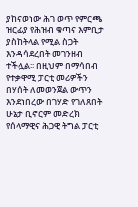ያከናወነው ሕገ ወጥ የምርጫ ዝርፊያ የሕዝብ ቁጣና እምቢታ ያስከትላል የሚል ስጋት እንዳሳደረበት መገንዘብ ተችሏል፡፡ በዚህም በማሳበብ የተቃዋሚ ፓርቲ መሪዎችን በሃሰት ለመወንጀል ውጥን እንደነበረው በገሃድ የገለጸበት ሁኔታ ቢኖርም መድረክ የሰላማዊና ሕጋዊ ትግል ፓርቲ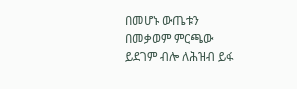በመሆኑ ውጤቱን በመቃወም ምርጫው ይደገም ብሎ ለሕዝብ ይፋ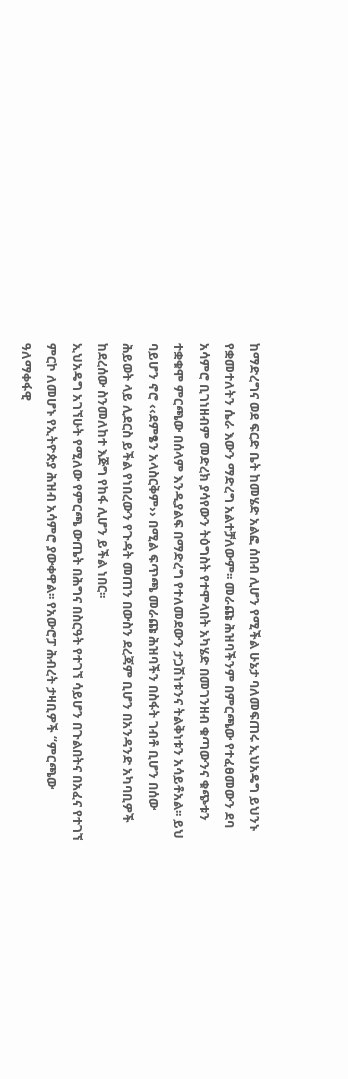ከማድረግና ወደ ፍርድ ቤት ከመሄድ አልፎ ሰበብ ሊሆን የሚችል ሁኔታ ባለመፍጠሩ ኢህአዴግ ይህንኑ የቋመተለትን ሴራ እውን ማድረግ አልተቻለውም፡፡ መራጩ ሕዝባችንም በምርጫው የተፈፀመውን ደባ አሳምሮ ቢገነዘብም መድረክ ያሳየውን ትዕግስት የተሞላበት አካሄድ በመገንዘብ ቁጣውንና ቁጭቱን ተቋቁሞ ምርጫው በሰላም እንዲያልፍ በማድረግ የተለመደውን ታጋሽነቱንና ትልቅነቱን አሳይቶአል፡፡ ይህ ባይሆን ኖሮ ‹‹ደምፄን አላስርቅም›› በሚል ፍጥጫ መራጩ ሕዝባችን በስፋት ገብቶ ቢሆን በሰው ሕይወት ላይ ሊደርስ ይችል የነበረውን የጉዳት መጠን በውስን ደረጃም ቢሆን በአንዳንድ አካባቢዎች ከደረሰው ስንመለከተ እጅግ የከፋ ሊሆን ይችል ነበር፡፡
ኢህአዴግ አገኘሁት የሚለው የምርጫ ውጤት በሕግና በስርዓት የተገኘ ሳይሆን በጉልበትና በአፈና የተገኘ ምርኮ ለመሆኑ የኢትዮጵያ ሕዝብ አሳምሮ ያውቀዋል፡፡ የአውሮፓ ሕብረት ታዛቢዎች “ምርጫው ዓለማቀፋዊ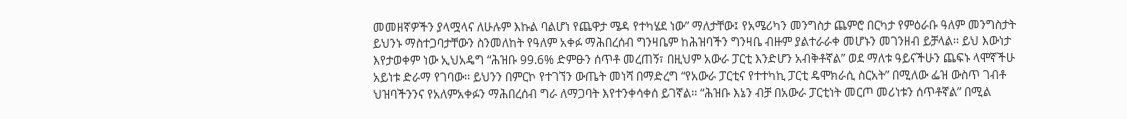መመዘኛዎችን ያላሟላና ለሁሉም እኩል ባልሆነ የጨዋታ ሜዳ የተካሄደ ነው” ማለታቸው፤ የአሜሪካን መንግስታ ጨምሮ በርካታ የምዕራቡ ዓለም መንግስታት ይህንኑ ማስተጋባታቸውን ስንመለከት የዓለም አቀፉ ማሕበረሰብ ግንዛቤም ከሕዝባችን ግንዛቤ ብዙም ያልተራራቀ መሆኑን መገንዘብ ይቻላል፡፡ ይህ እውነታ እየታወቀም ነው ኢህአዴግ “ሕዝቡ 99.6% ድምፁን ሰጥቶ መረጠኝ፣ በዚህም አውራ ፓርቲ እንድሆን አብቅቶኛል” ወደ ማለቱ ዓይናችሁን ጨፍኑ ላሞኛችሁ አይነቱ ድራማ የገባው፡፡ ይህንን በምርኮ የተገኘን ውጤት መነሻ በማድረግ “የአውራ ፓርቲና የተተካኪ ፓርቲ ዴሞክራሲ ስርአት” በሚለው ፌዝ ውስጥ ገብቶ ህዝባችንንና የአለምአቀፉን ማሕበረሰብ ግራ ለማጋባት እየተንቀሳቀሰ ይገኛል፡፡ “ሕዝቡ እኔን ብቻ በአውራ ፓርቲነት መርጦ መሪነቱን ሰጥቶኛል” በሚል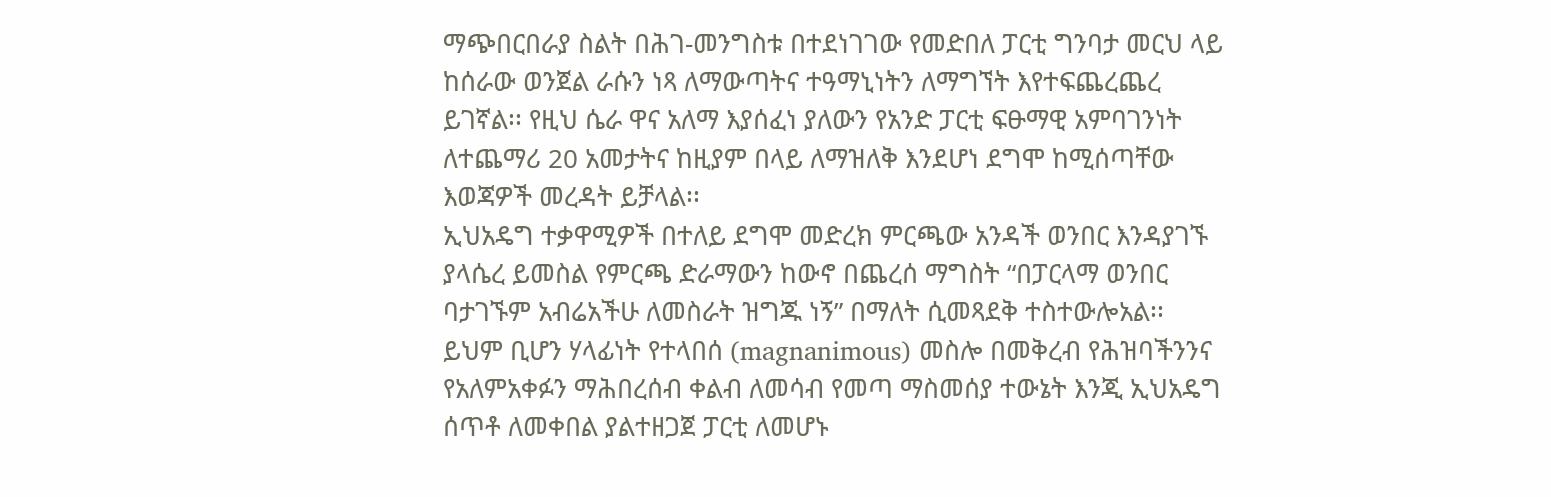ማጭበርበራያ ስልት በሕገ-መንግስቱ በተደነገገው የመድበለ ፓርቲ ግንባታ መርህ ላይ ከሰራው ወንጀል ራሱን ነጻ ለማውጣትና ተዓማኒነትን ለማግኘት እየተፍጨረጨረ ይገኛል፡፡ የዚህ ሴራ ዋና አለማ እያሰፈነ ያለውን የአንድ ፓርቲ ፍፁማዊ አምባገንነት ለተጨማሪ 20 አመታትና ከዚያም በላይ ለማዝለቅ እንደሆነ ደግሞ ከሚሰጣቸው እወጃዎች መረዳት ይቻላል፡፡
ኢህአዴግ ተቃዋሚዎች በተለይ ደግሞ መድረክ ምርጫው አንዳች ወንበር እንዳያገኙ ያላሴረ ይመስል የምርጫ ድራማውን ከውኖ በጨረሰ ማግስት “በፓርላማ ወንበር ባታገኙም አብሬአችሁ ለመስራት ዝግጁ ነኝ” በማለት ሲመጻደቅ ተስተውሎአል፡፡ ይህም ቢሆን ሃላፊነት የተላበሰ (magnanimous) መስሎ በመቅረብ የሕዝባችንንና የአለምአቀፉን ማሕበረሰብ ቀልብ ለመሳብ የመጣ ማስመሰያ ተውኔት እንጂ ኢህአዴግ ሰጥቶ ለመቀበል ያልተዘጋጀ ፓርቲ ለመሆኑ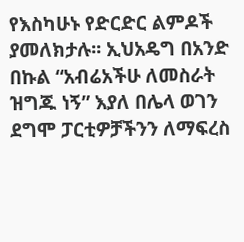የእስካሁኑ የድርድር ልምዶች ያመለክታሉ፡፡ ኢህአዴግ በአንድ በኩል “አብሬአችሁ ለመስራት ዝግጁ ነኝ” እያለ በሌላ ወገን ደግሞ ፓርቲዎቻችንን ለማፍረስ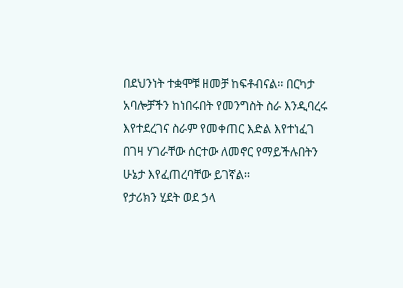በደህንነት ተቋሞቹ ዘመቻ ከፍቶብናል፡፡ በርካታ አባሎቻችን ከነበሩበት የመንግስት ስራ እንዲባረሩ እየተደረገና ስራም የመቀጠር እድል እየተነፈገ በገዛ ሃገራቸው ሰርተው ለመኖር የማይችሉበትን ሁኔታ እየፈጠረባቸው ይገኛል፡፡
የታሪክን ሂደት ወደ ኃላ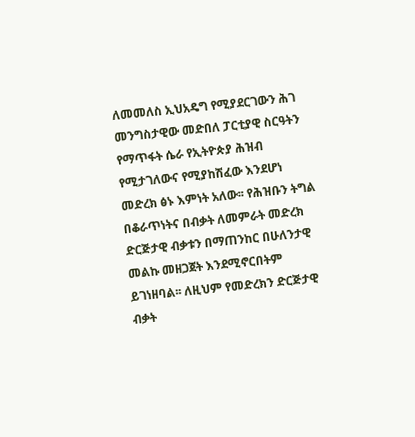ለመመለስ ኢህአዴግ የሚያደርገውን ሕገ መንግስታዊው መድበለ ፓርቲያዊ ስርዓትን የማጥፋት ሴራ የኢትዮጵያ ሕዝብ የሚታገለውና የሚያከሽፈው እንደሆነ መድረክ ፅኑ እምነት አለው፡፡ የሕዝቡን ትግል በቆራጥነትና በብቃት ለመምራት መድረክ ድርጅታዊ ብቃቱን በማጠንከር በሁለንታዊ መልኩ መዘጋጀት እንደሚኖርበትም ይገነዘባል፡፡ ለዚህም የመድረክን ድርጅታዊ ብቃት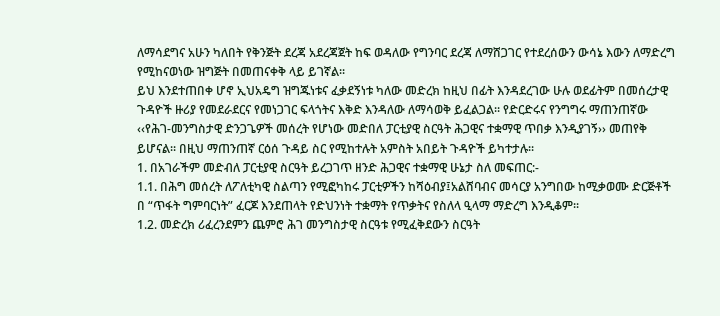ለማሳደግና አሁን ካለበት የቅንጅት ደረጃ አደረጃጀት ከፍ ወዳለው የግንባር ደረጃ ለማሸጋገር የተደረሰውን ውሳኔ እውን ለማድረግ የሚከናወነው ዝግጅት በመጠናቀቅ ላይ ይገኛል፡፡
ይህ እንደተጠበቀ ሆኖ ኢህአዴግ ዝግጁነቱና ፈቃደኝነቱ ካለው መድረክ ከዚህ በፊት እንዳደረገው ሁሉ ወደፊትም በመሰረታዊ ጉዳዮች ዙሪያ የመደራደርና የመነጋገር ፍላጎትና እቅድ እንዳለው ለማሳወቅ ይፈልጋል፡፡ የድርድሩና የንግግሩ ማጠንጠኛው ‹‹የሕገ-መንግስታዊ ድንጋጌዎች መሰረት የሆነው መድበለ ፓርቲያዊ ስርዓት ሕጋዊና ተቋማዊ ጥበቃ እንዲያገኝ›› መጠየቅ ይሆናል፡፡ በዚህ ማጠንጠኛ ርዕሰ ጉዳይ ስር የሚከተሉት አምስት አበይት ጉዳዮች ይካተታሉ፡፡
1. በአገራችም መድብለ ፓርቲያዊ ስርዓት ይረጋገጥ ዘንድ ሕጋዊና ተቋማዊ ሁኔታ ስለ መፍጠር:-
1.1. በሕግ መሰረት ለፖለቲካዊ ስልጣን የሚፎካከሩ ፓርቲዎችን ከሻዕብያ፤አልሸባብና መሳርያ አንግበው ከሚቃወሙ ድርጅቶች በ “ጥፋት ግምባርነት” ፈርጆ እንደጠላት የድህንነት ተቋማት የጥቃትና የስለላ ዒላማ ማድረግ እንዲቆም፡፡
1.2. መድረክ ሪፈረንደምን ጨምሮ ሕገ መንግስታዊ ስርዓቱ የሚፈቅደውን ስርዓት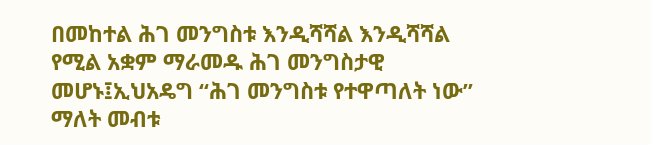በመከተል ሕገ መንግስቱ እንዲሻሻል እንዲሻሻል የሚል አቋም ማራመዱ ሕገ መንግስታዊ መሆኑ፤ኢህአዴግ “ሕገ መንግስቱ የተዋጣለት ነው” ማለት መብቱ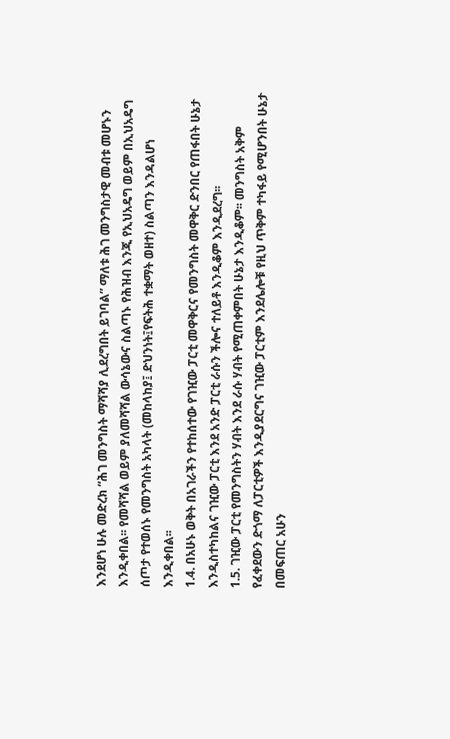እንደሆነ ሁሉ መድረክ “ሕገ መንግስት ማሻሻያ ሊደረግበት ይገባል” ማለቱ ሕገ መንግስታዊ መብቱ መሆኑን እንዲቀበል፡፡ የመሻሻል ወይም ያለመሻሻል ውሳኔውና ስልጣኑ የሕዝብ እንጂ የኢህአዴግ ወይም በኢህአዴግ ሰጦታ የተወሰኑ የመንግስት አካላት (መከላከያ፤ ድህንነት፤የፍትሕ ተቋማት ወዘተ) ስልጣን እንዳልሆነ እንዲቀበል፡፡
1.4. በአሁኑ ወቅት በአገራችን የተከሰተው የገዢው ፓርቲ መዋቅርና የመንግስት መዋቅር ድንበር የጠፋበት ሁኔታ እንዲስተካከልና ገዢው ፓርቲ እንደ አንድ ፓርቲ ራሱን ችሎና ተለይቶ እንዲቆም እንዲደረግ፡፡
1.5. ገዢው ፓርቲ የመንግስትን ሃብት እንደ ራሱ ሃብት የሚጠቀምበት ሁኔታ እንዲቆም፡፡ መንግስት አቅም የፈቀደውን ድጎማ ለፓርቲዎች እንዲያደርግና ገዢው ፓርቲም እንደሌሎቹ የዚህ ጥቅም ተካፋይ የሚሆንበት ሁኔታ በመፍጠር አሁን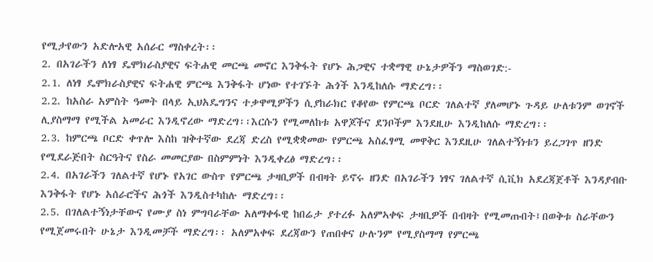የሚታየውን አድሎአዊ አሰራር ማስቀረት፡፡
2. በአገራችን ለነፃ ዴሞክራስያዊና ፍትሐዊ መርጫ መኖር እንቅፋት የሆኑ ሕጋዊና ተቋማዊ ሁኔታዎችን ማስወገድ:-
2.1. ለነፃ ዴሞክራስያዊና ፍትሐዊ ምርጫ እንቅፋት ሆነው የተገኙት ሕጎች እንዲከለሱ ማድረግ፡፡
2.2. ከአስራ አምስት ዓመት በላይ ኢህአዴግንና ተቃዋሚዎችን ሲያከራክር የቆየው የምርጫ ቦርድ ገለልተኛ ያለመሆኑ ጉዳይ ሁለቱንም ወገኖች ሊያስማማ የሚችል አመራር እንዲኖረው ማድረግ፡፡እርሱን የሚመለከቱ አዋጆችና ደንቦችም እንደዚሁ እንዲከለሱ ማድረግ፡፡
2.3. ከምርጫ ቦርድ ቀጥሎ እስከ ዝቅተኛው ደረጃ ድረስ የሚቋቋመው የምርጫ አስፈፃሚ መዋቅር እንደዚሁ ገለልተኝነቱን ይረጋገጥ ዘንድ የሚደራጅበት ስርዓትና የስራ መመርያው በስምምነት እንዲቀረፅ ማድረግ፡፡
2.4. በአገራችን ገለልተኛ የሆኑ የአገር ውስጥ የምርጫ ታዛቢዎች በብዛት ይኖሩ ዘንድ በአገራችን ነፃና ገለልተኛ ሲቪክ አደረጃጀቶች እንዳያብቡ እንቅፋት የሆኑ አሰራሮችና ሕጎች እንዲስተካከሉ ማድረግ፡፡
2.5. በገለልተኝነታቸውና የሙያ ስነ ምግባራቸው አለማቀፋዊ ከበሬታ ያተረፉ አለምኣቀፍ ታዛቢዎች በብዛት የሚመጡበት፤በወቅቱ ስራቸውን የሚጀመሩበት ሁኔታ እንዲመቻች ማድረግ፡፡ አለምአቀፍ ደረጃውን የጠበቀና ሁሉንም የሚያስማማ የምርጫ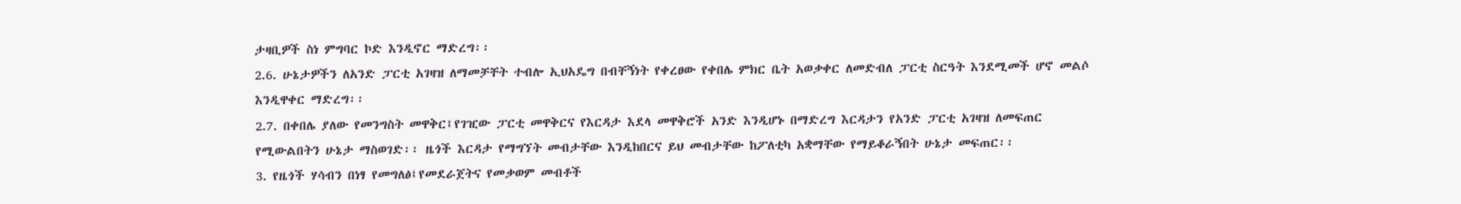ታዛቢዎች ስነ ምግባር ኮድ እንዲኖር ማድረግ፡፡
2.6. ሁኔታዎችን ለአንድ ፓርቲ አገዛዝ ለማመቻቸት ተብሎ ኢህአዴግ በብቸኝነት የቀረፀው የቀበሌ ምክር ቤት አወቃቀር ለመድብለ ፓርቲ ስርዓት እንደሚመች ሆኖ መልሶ እንዲዋቀር ማድረግ፡፡
2.7. በቀበሌ ያለው የመንግስት መዋቅር፤የገዢው ፓርቲ መዋቅርና የእርዳታ እደላ መዋቅሮች አንድ እንዲሆኑ በማድረግ እርዳታን የአንድ ፓርቲ አገዛዝ ለመፍጠር የሚውልበትን ሁኔታ ማስወገድ፡፡ ዜጎች እርዳታ የማግኘት መብታቸው እንዲከበርና ይህ መብታቸው ከፖለቲካ አቋማቸው የማይቆራኝበት ሁኔታ መፍጠር፡፡
3. የዜጎች ሃሳብን በነፃ የመግለፅ፤የመደራጀትና የመቃወም መብቶች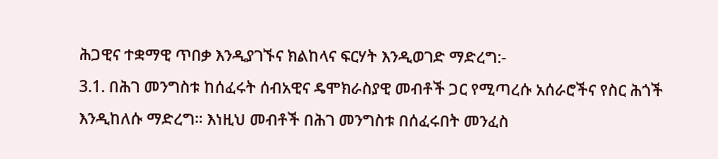ሕጋዊና ተቋማዊ ጥበቃ እንዲያገኙና ክልከላና ፍርሃት እንዲወገድ ማድረግ:-
3.1. በሕገ መንግስቱ ከሰፈሩት ሰብአዊና ዴሞክራስያዊ መብቶች ጋር የሚጣረሱ አሰራሮችና የስር ሕጎች እንዲከለሱ ማድረግ፡፡ እነዚህ መብቶች በሕገ መንግስቱ በሰፈሩበት መንፈስ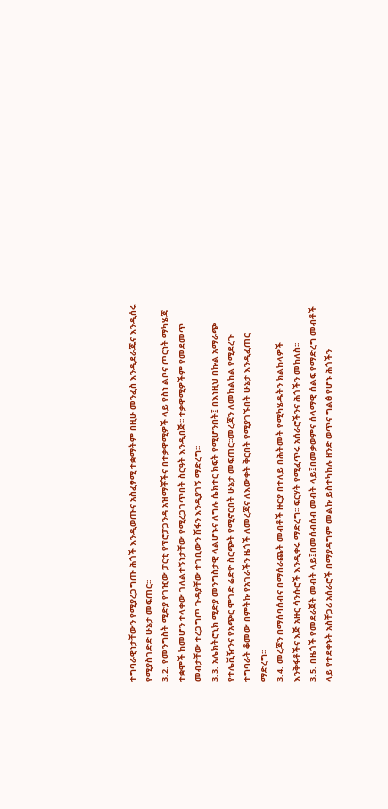ተግባራዊነታቸውን የሚያረጋግጡ ሕጎች እንዲወጡና አስፈፃሚ ተቋማትም በዚሁ መንፈስ እንዲደራጁና እንዲሰሩ የሚያስገድድ ሁኔታ መፍጠር፡፡
3.2. የመንግስት ሚድያ የገዢው ፓርቲ የፕሮፓጋንዳ አዝማቾችና በተቃዋሚዎች ላይ የስነ ልቦና ጦርነት ማካሄጃ ተቋሞች ከመሆን ተላቀው ገለልተኝነታቸው የሚረጋገጥበት ስርዓት እንዲበጅ፡፡ ተቃዋሚዎችም የመደመጥ መብታቸው ተረጋግጦ ጉዳያቸው ተገቢውን ሽፋን እንዲያገኝ ማድረግ፡፡
3.3. አሌክትሮኒክ ሚድያ መንግስታዊ ላልሆኑና ለግሉ ሴክተር ክፍት የሚሆንበት፤ በእነዚህ በኩል አማራጭ የተሌቪዥንና የአጭር ሞገድ ሬድዮ ስርጭት የሚኖርበት ሁኔታ መፍጠር፡፡መረጃን ለመከልከል የሚደረጉ ተግባራት ቆመው በምትኩ የአገራችን ዜጎች ለመረጃና ለእውቀት ቅርበት የሚያገኙበት ሁኔታ እንዲፈጠር ማድረግ፡፡
3.4. መረጃን በማሰባሰብና በማሰራጨት መብቶች ዙርያ በተለይ በሕትመት የሚካሄዱትን ክልከላዎች እንቅፋቶችና እጅ አዙር ሳንሱሮች እንዲቀሩ ማድረግ፡፡ ፍርሃት የሚፈጥሩ አሰራሮችንና ሕጎችን መከለስ፡፡
3.5. በዜጎች የመደራጀት መብት ላይ፤በመሰብሰብ መብት ላይ፤በመቃወምና ሰላማዊ ሰልፍ የማድረግ መብቶች ላይ የተደቀኑት አስቸጋሪ አሰራሮች በማያዳግም መልኩ ይስተካከሉ ዘንድ ወጥና ግልፅ የሆኑ ሕጎችን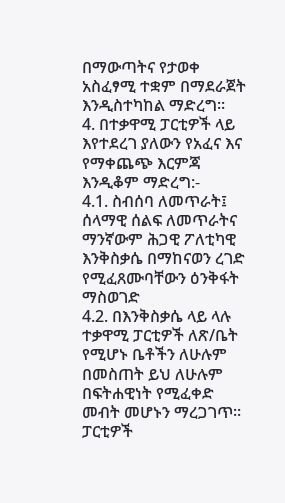በማውጣትና የታወቀ አስፈፃሚ ተቋም በማደራጀት እንዲስተካከል ማድረግ፡፡
4. በተቃዋሚ ፓርቲዎች ላይ እየተደረገ ያለውን የአፈና እና የማቀጨጭ እርምጃ እንዲቆም ማድረግ:-
4.1. ስብሰባ ለመጥራት፤ ሰላማዊ ሰልፍ ለመጥራትና ማንኛውም ሕጋዊ ፖለቲካዊ እንቅስቃሴ በማከናወን ረገድ የሚፈጸሙባቸውን ዕንቅፋት ማስወገድ
4.2. በእንቅስቃሴ ላይ ላሉ ተቃዋሚ ፓርቲዎች ለጽ/ቤት የሚሆኑ ቤቶችን ለሁሉም በመስጠት ይህ ለሁሉም በፍትሐዊነት የሚፈቀድ መብት መሆኑን ማረጋገጥ፡፡ ፓርቲዎች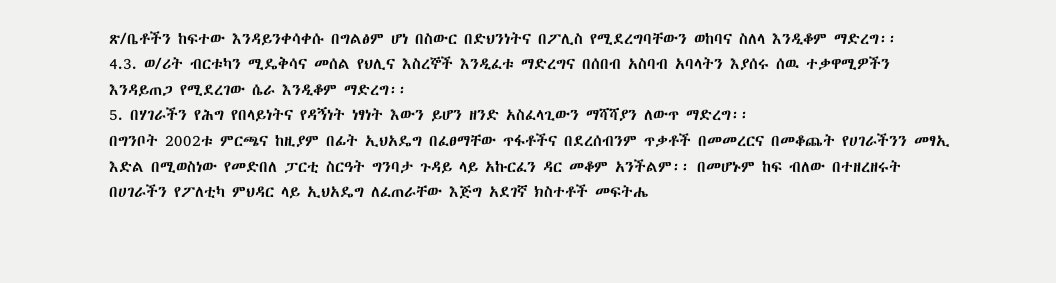ጽ/ቤቶችን ከፍተው እንዳይንቀሳቀሱ በግልፅም ሆነ በስውር በድህንነትና በፖሊስ የሚደረግባቸውን ወከባና ስለላ እንዲቆም ማድረግ፡፡
4.3. ወ/ሪት ብርቱካን ሚዴቅሳና መሰል የህሊና እስረኞች እንዲፈቱ ማድረግና በሰበብ አስባብ አባላትን እያሰሩ ሰዉ ተቃዋሚዎችን እንዳይጠጋ የሚደረገው ሴራ እንዲቆም ማድረግ፡፡
5. በሃገራችን የሕግ የበላይነትና የዳኝነት ነፃነት እውን ይሆን ዘንድ አስፈላጊውን ማሻሻያን ለውጥ ማድረግ፡፡
በግንቦት 2002ቱ ምርጫና ከዚያም በፊት ኢህአዴግ በፈፀማቸው ጥፋቶችና በደረሰብንም ጥቃቶች በመመረርና በመቆጨት የሀገራችንን መፃኢ እድል በሚወስነው የመድበለ ፓርቲ ስርዓት ግንባታ ጉዳይ ላይ አኩርፈን ዳር መቆም አንችልም፡፡ በመሆኑም ከፍ ብለው በተዘረዘሩት በሀገራችን የፖለቲካ ምህዳር ላይ ኢህአዴግ ለፈጠራቸው እጅግ አደገኛ ክስተቶች መፍትሔ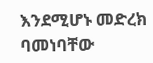እንደሚሆኑ መድረክ ባመነባቸው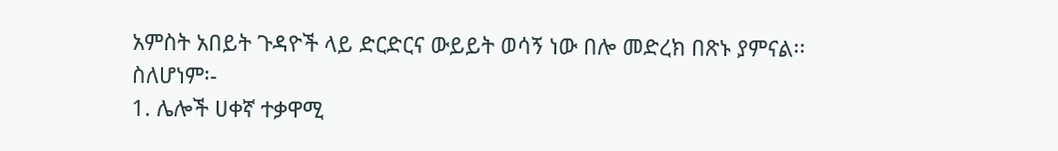አምስት አበይት ጉዳዮች ላይ ድርድርና ውይይት ወሳኝ ነው በሎ መድረክ በጽኑ ያምናል፡፡
ስለሆነም፡-
1. ሌሎች ሀቀኛ ተቃዋሚ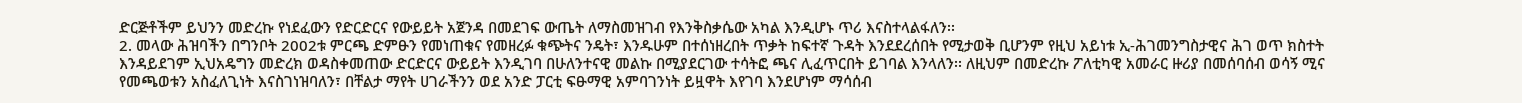ድርጅቶችም ይህንን መድረኩ የነደፈውን የድርድርና የውይይት አጀንዳ በመደገፍ ውጤት ለማስመዝገብ የእንቅስቃሴው አካል እንዲሆኑ ጥሪ እናስተላልፋለን፡፡
2. መላው ሕዝባችን በግንቦት 2002ቱ ምርጫ ድምፁን የመነጠቁና የመዘረፉ ቁጭትና ንዴት፣ እንዱሁም በተሰነዘረበት ጥቃት ከፍተኛ ጉዳት እንደደረሰበት የሚታወቅ ቢሆንም የዚህ አይነቱ ኢ-ሕገመንግስታዊና ሕገ ወጥ ክስተት እንዳይደገም ኢህአዴግን መድረክ ወዳስቀመጠው ድርድርና ውይይት እንዲገባ በሁለንተናዊ መልኩ በሚያደርገው ተሳትፎ ጫና ሊፈጥርበት ይገባል እንላለን፡፡ ለዚህም በመድረኩ ፖለቲካዊ አመራር ዙሪያ በመሰባሰብ ወሳኝ ሚና የመጫወቱን አስፈለጊነት እናስገነዝባለን፣ በቸልታ ማየት ሀገራችንን ወደ አንድ ፓርቲ ፍፁማዊ አምባገንነት ይዟዋት እየገባ እንደሆነም ማሳሰብ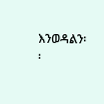እንወዳልን፡፡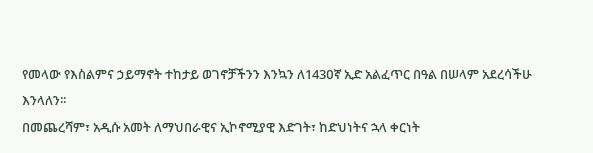የመላው የእስልምና ኃይማኖት ተከታይ ወገኖቻችንን እንኳን ለ143ዐኛ ኢድ አልፈጥር በዓል በሠላም አደረሳችሁ እንላለን፡፡
በመጨረሻም፣ አዲሱ አመት ለማህበራዊና ኢኮኖሚያዊ እድገት፣ ከድህነትና ኋላ ቀርነት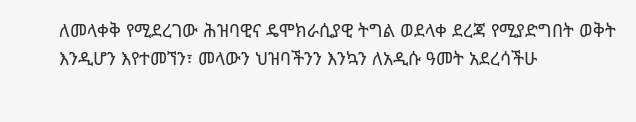ለመላቀቅ የሚደረገው ሕዝባዊና ዴሞክራሲያዊ ትግል ወደላቀ ደረጃ የሚያድግበት ወቅት እንዲሆን እየተመኘን፣ መላውን ህዝባችንን እንኳን ለአዲሱ ዓመት አደረሳችሁ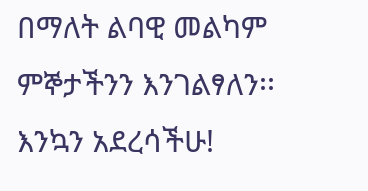በማለት ልባዊ መልካም ምኞታችንን እንገልፃለን፡፡
እንኳን አደረሳችሁ!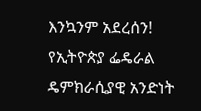እንኳንም አደረሰን!
የኢትዮጵያ ፌዴራል ዴምክራሲያዊ አንድነት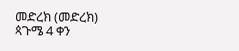መድረክ (መድረክ)
ጳጉሜ 4 ቀን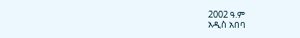2002 ዓ.ም
አዲስ አበባ